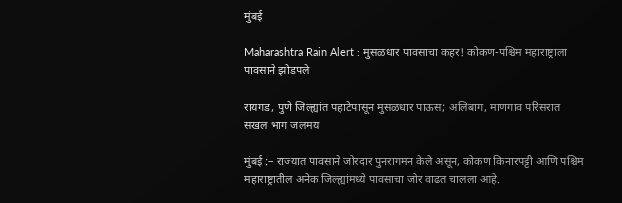मुंबई

Maharashtra Rain Alert : मुसळधार पावसाचा कहर! कोकण-पश्चिम महाराष्ट्राला पावसाने झोडपले

रायगड, पुणे जिल्ह्यांत पहाटेपासून मुसळधार पाऊस; अलिबाग, माणगाव परिसरात सखल भाग जलमय

मुंबई :– राज्यात पावसाने जोरदार पुनरागमन केले असून, कोकण किनारपट्टी आणि पश्चिम महाराष्ट्रातील अनेक जिल्ह्यांमध्ये पावसाचा जोर वाढत चालला आहे.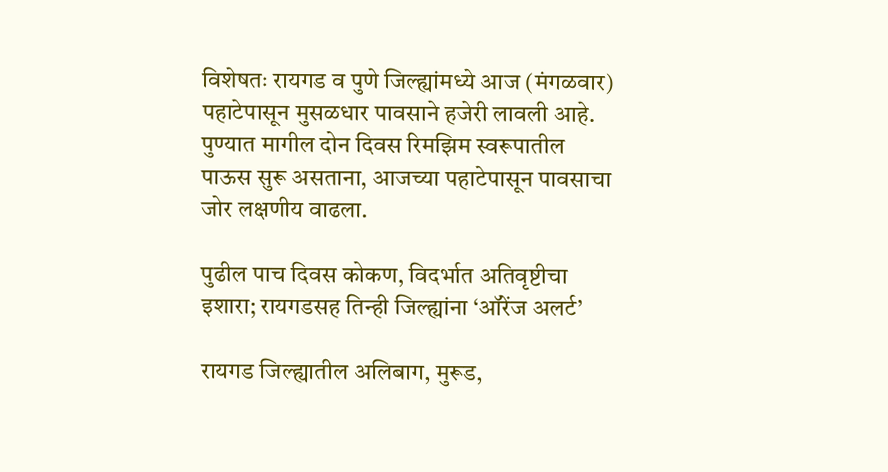विशेषतः रायगड व पुणे जिल्ह्यांमध्ये आज (मंगळवार) पहाटेपासून मुसळधार पावसाने हजेरी लावली आहे. पुण्यात मागील दोन दिवस रिमझिम स्वरूपातील पाऊस सुरू असताना, आजच्या पहाटेपासून पावसाचा जोर लक्षणीय वाढला.

पुढील पाच दिवस कोकण, विदर्भात अतिवृष्टीचा इशारा; रायगडसह तिन्ही जिल्ह्यांना ‘ऑरेंज अलर्ट’

रायगड जिल्ह्यातील अलिबाग, मुरूड,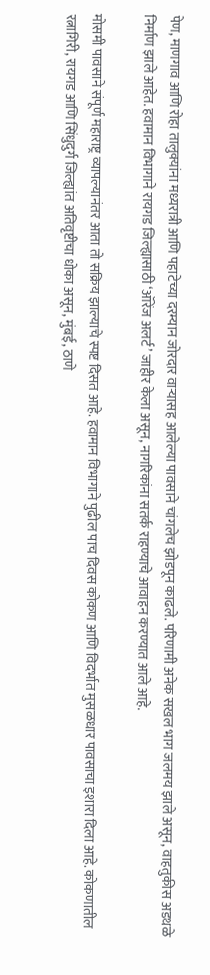पेण, माणगाव आणि रोहा तालुक्यांना मध्यरात्री आणि पहाटेच्या दरम्यान जोरदार वाऱ्यासह आलेल्या पावसाने चांगलेच झोडपून काढले. परिणामी अनेक सखल भाग जलमय झाले असून, वाहतुकीस अडथळे निर्माण झाले आहेत. हवामान विभागाने रायगड जिल्ह्यासाठी ‘ऑरेंज अलर्ट’ जाहीर केला असून, नागरिकांना सतर्क राहण्याचे आवाहन करण्यात आले आहे.

मोसमी पावसाने संपूर्ण महाराष्ट्र व्यापल्यानंतर आता तो सक्रिय झाल्याचे स्पष्ट दिसत आहे. हवामान विभागाने पुढील पाच दिवस कोकण आणि विदर्भात मुसळधार पावसाचा इशारा दिला आहे. कोकणातील रत्नागिरी, रायगड आणि सिंधुदुर्ग जिल्ह्यांत अतिवृष्टीचा धोका असून, मुंबई, ठाणे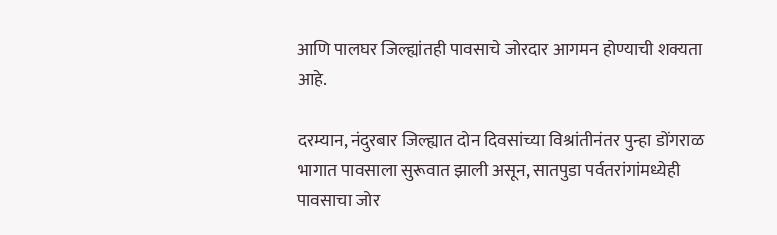आणि पालघर जिल्ह्यांतही पावसाचे जोरदार आगमन होण्याची शक्यता आहे.

दरम्यान, नंदुरबार जिल्ह्यात दोन दिवसांच्या विश्रांतीनंतर पुन्हा डोंगराळ भागात पावसाला सुरूवात झाली असून, सातपुडा पर्वतरांगांमध्येही पावसाचा जोर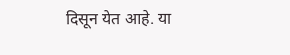दिसून येत आहे. या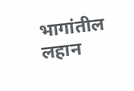भागांतील लहान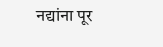नद्यांना पूर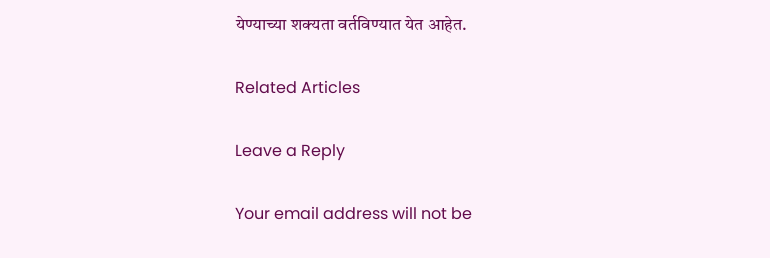येण्याच्या शक्यता वर्तविण्यात येत आहेत.

Related Articles

Leave a Reply

Your email address will not be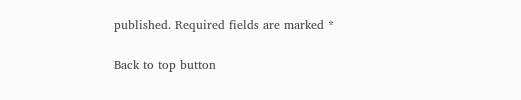published. Required fields are marked *

Back to top button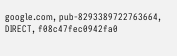google.com, pub-8293389722763664, DIRECT, f08c47fec0942fa0